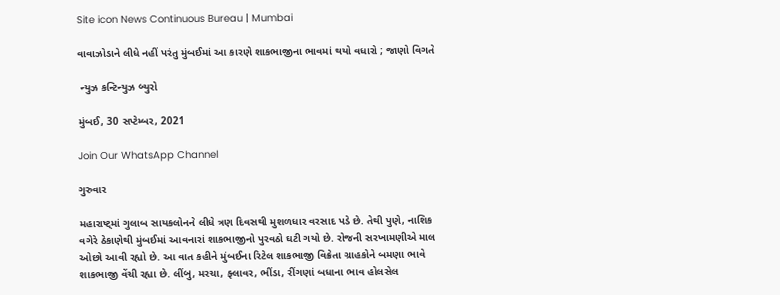Site icon News Continuous Bureau | Mumbai

વાવાઝોડાને લીધે નહીં પરંતુ મુંબઈમાં આ કારણે શાકભાજીના ભાવમાં થયો વધારો ; જાણો વિગતે

 ન્યુઝ કન્ટિન્યુઝ બ્યુરો

મુંબઈ, 30 સપ્ટેમ્બર, 2021

Join Our WhatsApp Channel

ગુરુવાર

મહારાષ્ટ્માં ગુલાબ સાયકલોનને લીધે ત્રણ દિવસથી મુશળધાર વરસાદ પડે છે. તેથી પુણે, નાશિક વગેરે ઠેકાણેથી મુંબઈમાં આવનારાં શાકભાજીનો પુરવઠો ઘટી ગયો છે. રોજની સરખામણીએ માલ ઓછો આવી રહ્યો છે. આ વાત કહીને મુંબઈના રિટેલ શાકભાજી વિક્રેતા ગ્રાહકોને બમણા ભાવે શાકભાજી વેંચી રહ્યા છે. લીંબુ, મરચા, ફ્લાવર, ભીંડા, રીંગણાં બધાના ભાવ હોલસેલ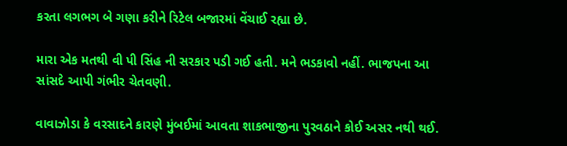કરતા લગભગ બે ગણા કરીને રિટેલ બજારમાં વેંચાઈ રહ્યા છે.

મારા એક મતથી વી પી સિંહ ની સરકાર પડી ગઈ હતી. મને ભડકાવો નહીં. ભાજપના આ સાંસદે આપી ગંભીર ચેતવણી.

વાવાઝોડા કે વરસાદને કારણે મુંબઈમાં આવતા શાકભાજીના પુરવઠાને કોઈ અસર નથી થઈ.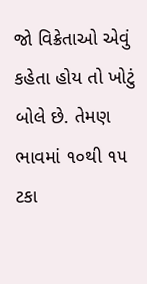જો વિક્રેતાઓ એવું કહેતા હોય તો ખોટું બોલે છે. તેમણ ભાવમાં ૧૦થી ૧૫ ટકા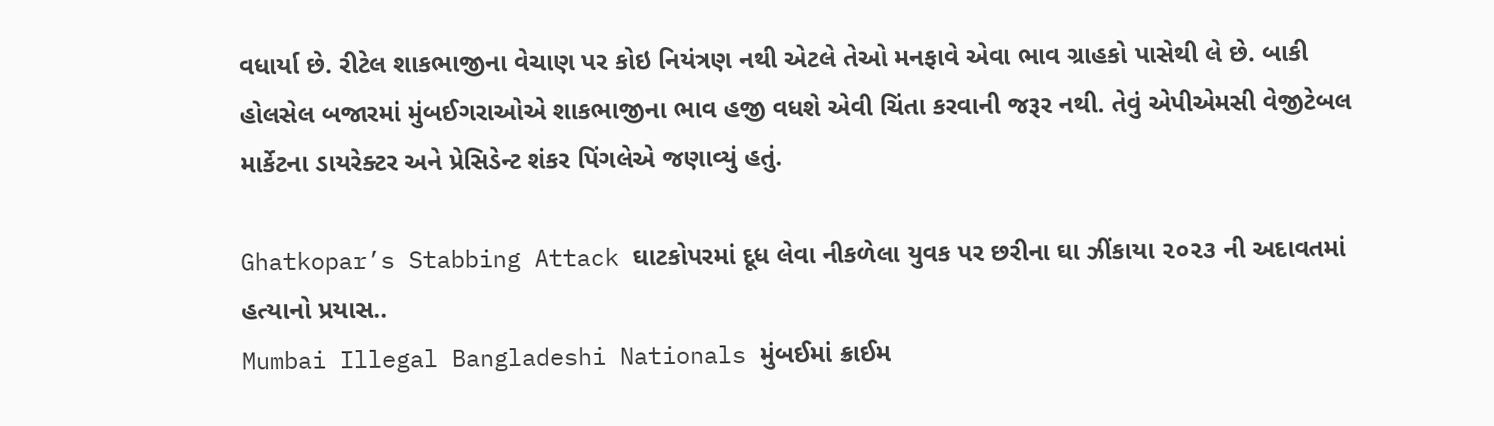વધાર્યા છે. રીટેલ શાકભાજીના વેચાણ પર કોઇ નિયંત્રણ નથી એટલે તેઓ મનફાવે એવા ભાવ ગ્રાહકો પાસેથી લે છે. બાકી હોલસેલ બજારમાં મુંબઈગરાઓએ શાકભાજીના ભાવ હજી વધશે એવી ચિંતા કરવાની જરૂર નથી. તેવું એપીએમસી વેજીટેબલ માર્કેટના ડાયરેક્ટર અને પ્રેસિડેન્ટ શંકર પિંગલેએ જણાવ્યું હતું.

Ghatkopar’s Stabbing Attack ઘાટકોપરમાં દૂધ લેવા નીકળેલા યુવક પર છરીના ઘા ઝીંકાયા ૨૦૨૩ ની અદાવતમાં હત્યાનો પ્રયાસ..
Mumbai Illegal Bangladeshi Nationals મુંબઈમાં ક્રાઈમ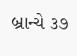બ્રાન્ચે ૩૭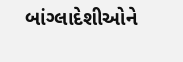બાંગ્લાદેશીઓને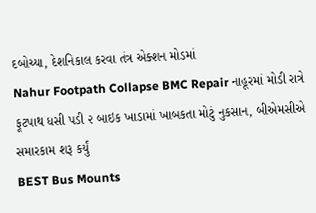દબોચ્યા, દેશનિકાલ કરવા તંત્ર એક્શન મોડમાં
Nahur Footpath Collapse BMC Repair નાહૂરમાં મોડી રાત્રે ફૂટપાથ ધસી પડી ૨ બાઇક ખાડામાં ખાબકતા મોટું નુકસાન, બીએમસીએ સમારકામ શરૂ કર્યું
BEST Bus Mounts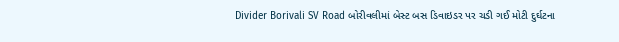Divider Borivali SV Road બોરીવલીમાં બેસ્ટ બસ ડિવાઇડર પર ચડી ગઈ મોટી દુર્ઘટના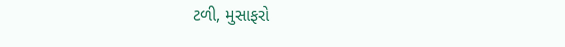ટળી, મુસાફરો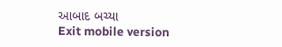આબાદ બચ્યા
Exit mobile version